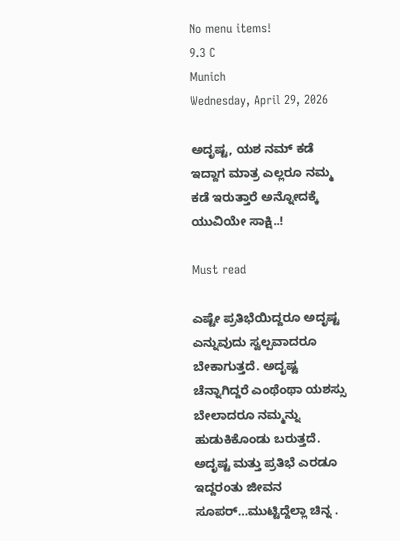No menu items!
9.3 C
Munich
Wednesday, April 29, 2026

ಅದೃಷ್ಟ, ಯಶ ನಮ್ ಕಡೆ ಇದ್ದಾಗ ಮಾತ್ರ ಎಲ್ಲರೂ ನಮ್ಮ ಕಡೆ ಇರುತ್ತಾರೆ ಅನ್ನೋದಕ್ಕೆ ಯುವಿಯೇ ಸಾಕ್ಷಿ..!

Must read

ಎಷ್ಟೇ ಪ್ರತಿಭೆಯಿದ್ದರೂ ಅದೃಷ್ಟ ಎನ್ನುವುದು ಸ್ವಲ್ಪವಾದರೂ ಬೇಕಾಗುತ್ತದೆ. ಅದೃಷ್ಟ ಚೆನ್ನಾಗಿದ್ದರೆ ಎಂಥೆಂಥಾ ಯಶಸ್ಸು ಬೇಲಾದರೂ ನಮ್ಮನ್ನು ಹುಡುಕಿಕೊಂಡು ಬರುತ್ತದೆ. ಅದೃಷ್ಟ ಮತ್ತು ಪ್ರತಿಭೆ ಎರಡೂ ಇದ್ದರಂತು ಜೀವನ ಸೂಪರ್…ಮುಟ್ಟಿದ್ದೆಲ್ಲಾ ಚಿನ್ನ‌ .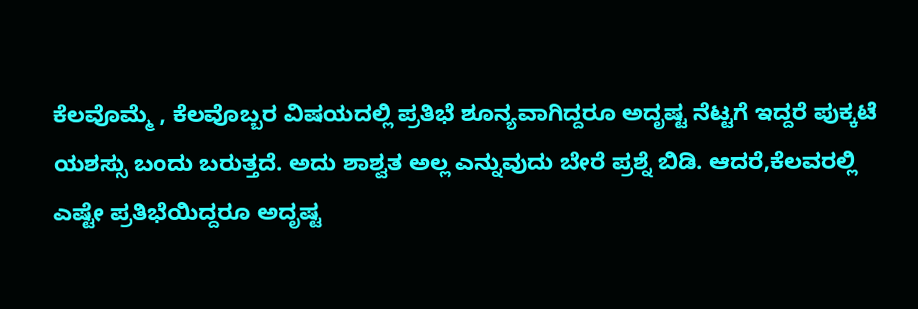ಕೆಲವೊಮ್ಮೆ , ಕೆಲವೊಬ್ಬರ ವಿಷಯದಲ್ಲಿ ಪ್ರತಿಭೆ ಶೂನ್ಯವಾಗಿದ್ದರೂ ಅದೃಷ್ಟ ನೆಟ್ಟಗೆ ಇದ್ದರೆ ಪುಕ್ಕಟೆ ಯಶಸ್ಸು ಬಂದು ಬರುತ್ತದೆ. ಅದು ಶಾಶ್ವತ ಅಲ್ಲ ಎನ್ನುವುದು ಬೇರೆ ಪ್ರಶ್ನೆ ಬಿಡಿ. ಆದರೆ,ಕೆಲವರಲ್ಲಿ ಎಷ್ಟೇ ಪ್ರತಿಭೆಯಿದ್ದರೂ ಅದೃಷ್ಟ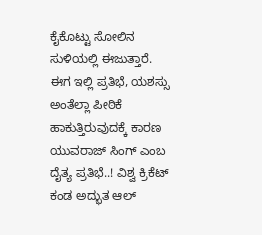ಕೈಕೊಟ್ಟು ಸೋಲಿನ ಸುಳಿಯಲ್ಲಿ ಈಜುತ್ತಾರೆ.
ಈಗ ಇಲ್ಲಿ ಪ್ರತಿಭೆ, ಯಶಸ್ಸು ಅಂತೆಲ್ಲಾ ಪೀಠಿಕೆ ಹಾಕುತ್ತಿರುವುದಕ್ಕೆ ಕಾರಣ ಯುವರಾಜ್ ಸಿಂಗ್ ಎಂಬ ದೈತ್ಯ ಪ್ರತಿಭೆ..! ವಿಶ್ವ ಕ್ರಿಕೆಟ್ ಕಂಡ ಅದ್ಭುತ ಆಲ್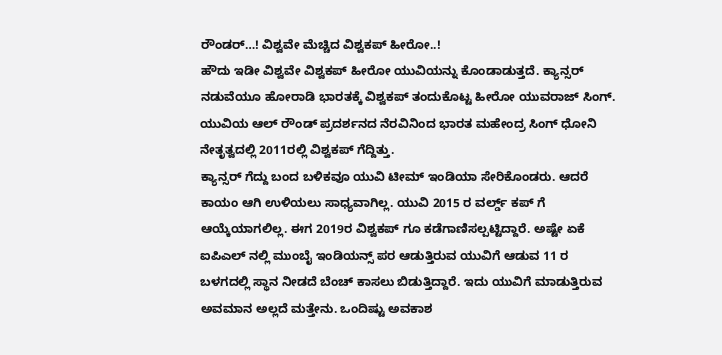ರೌಂಡರ್…! ವಿಶ್ವವೇ ಮೆಚ್ಚಿದ ವಿಶ್ವಕಪ್ ಹೀರೋ..!
ಹೌದು ಇಡೀ ವಿಶ್ವವೇ ವಿಶ್ವಕಪ್ ಹೀರೋ ಯುವಿಯನ್ನು ಕೊಂಡಾಡುತ್ತದೆ. ಕ್ಯಾನ್ಸರ್ ನಡುವೆಯೂ ಹೋರಾಡಿ ಭಾರತಕ್ಕೆ ವಿಶ್ವಕಪ್ ತಂದುಕೊಟ್ಟ ಹೀರೋ ಯುವರಾಜ್ ಸಿಂಗ್. ಯುವಿಯ ಆಲ್ ರೌಂಡ್ ಪ್ರದರ್ಶನದ ನೆರವಿನಿಂದ ಭಾರತ ಮಹೇಂದ್ರ ಸಿಂಗ್ ಧೋನಿ ನೇತೃತ್ವದಲ್ಲಿ 2011ರಲ್ಲಿ ವಿಶ್ವಕಪ್ ಗೆದ್ದಿತ್ತು.
ಕ್ಯಾನ್ಸರ್ ಗೆದ್ದು ಬಂದ ಬಳಿಕವೂ ಯುವಿ ಟೀಮ್ ಇಂಡಿಯಾ ಸೇರಿಕೊಂಡರು. ಆದರೆ ಕಾಯಂ ಆಗಿ ಉಳಿಯಲು ಸಾಧ್ಯವಾಗಿಲ್ಲ. ಯುವಿ 2015 ರ ವರ್ಲ್ಡ್ ಕಪ್ ಗೆ ಆಯ್ಕೆಯಾಗಲಿಲ್ಲ. ಈಗ 2019ರ ವಿಶ್ವಕಪ್ ಗೂ ಕಡೆಗಾಣಿಸಲ್ಪಟ್ಟಿದ್ದಾರೆ. ಅಷ್ಟೇ ಏಕೆ ಐಪಿಎಲ್ ನಲ್ಲಿ ಮುಂಬೈ ಇಂಡಿಯನ್ಸ್ ಪರ ಆಡುತ್ತಿರುವ ಯುವಿಗೆ ಆಡುವ 11 ರ ಬಳಗದಲ್ಲಿ ಸ್ಥಾನ ನೀಡದೆ ಬೆಂಚ್ ಕಾಸಲು ಬಿಡುತ್ತಿದ್ದಾರೆ. ಇದು ಯುವಿಗೆ ಮಾಡುತ್ತಿರುವ ಅವಮಾನ ಅಲ್ಲದೆ ಮತ್ತೇನು. ಒಂದಿಷ್ಟು ಅವಕಾಶ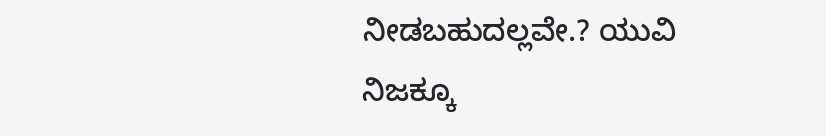ನೀಡಬಹುದಲ್ಲವೇ.? ಯುವಿ ನಿಜಕ್ಕೂ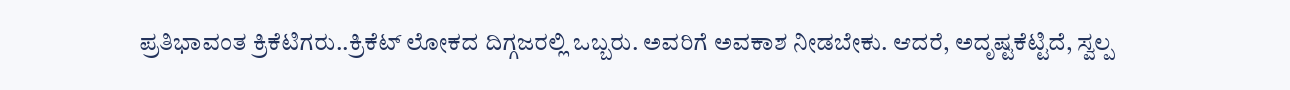ಪ್ರತಿಭಾವಂತ ಕ್ರಿಕೆಟಿಗರು..ಕ್ರಿಕೆಟ್ ಲೋಕದ ದಿಗ್ಗಜರಲ್ಲಿ ಒಬ್ಬರು. ಅವರಿಗೆ ಅವಕಾಶ ನೀಡಬೇಕು. ಆದರೆ, ಅದೃಷ್ಟಕೆಟ್ಟಿದೆ, ಸ್ವಲ್ಪ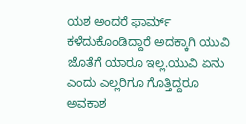ಯಶ ಅಂದರೆ ಫಾರ್ಮ್ ಕಳೆದುಕೊಂಡಿದ್ದಾರೆ ಅದಕ್ಕಾಗಿ ಯುವಿ ಜೊತೆಗೆ ಯಾರೂ ಇಲ್ಲ.ಯುವಿ ಏನು ಎಂದು ಎಲ್ಲರಿಗೂ ಗೊತ್ತಿದ್ದರೂ ಅವಕಾಶ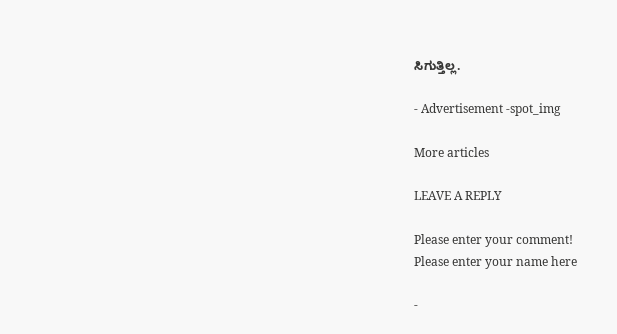ಸಿಗುತ್ತಿಲ್ಲ.

- Advertisement -spot_img

More articles

LEAVE A REPLY

Please enter your comment!
Please enter your name here

-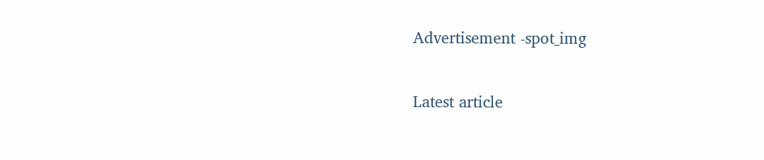Advertisement -spot_img

Latest article